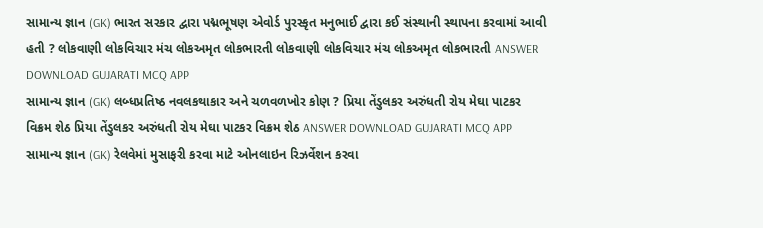સામાન્ય જ્ઞાન (GK) ભારત સરકાર દ્વારા પદ્મભૂષણ એવોર્ડ પુરસ્કૃત મનુભાઈ દ્વારા કઈ સંસ્થાની સ્થાપના કરવામાં આવી હતી ? લોકવાણી લોકવિચાર મંચ લોકઅમૃત લોકભારતી લોકવાણી લોકવિચાર મંચ લોકઅમૃત લોકભારતી ANSWER DOWNLOAD GUJARATI MCQ APP
સામાન્ય જ્ઞાન (GK) લબ્ધપ્રતિષ્ઠ નવલકથાકાર અને ચળવળખોર કોણ ? પ્રિયા તેંડુલકર અરુંધતી રોય મેઘા પાટકર વિક્રમ શેઠ પ્રિયા તેંડુલકર અરુંધતી રોય મેઘા પાટકર વિક્રમ શેઠ ANSWER DOWNLOAD GUJARATI MCQ APP
સામાન્ય જ્ઞાન (GK) રેલવેમાં મુસાફરી કરવા માટે ઓનલાઇન રિઝર્વેશન કરવા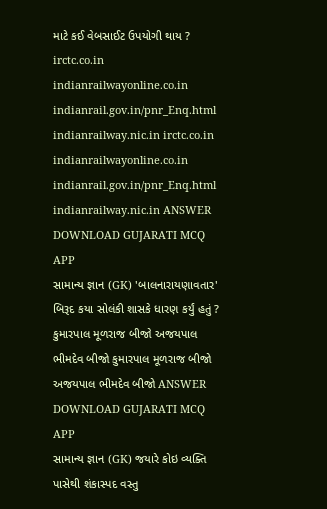માટે કઈ વેબસાઈટ ઉપયોગી થાય ? irctc.co.in indianrailwayonline.co.in indianrail.gov.in/pnr_Enq.html indianrailway.nic.in irctc.co.in indianrailwayonline.co.in indianrail.gov.in/pnr_Enq.html indianrailway.nic.in ANSWER DOWNLOAD GUJARATI MCQ APP
સામાન્ય જ્ઞાન (GK) 'બાલનારાયણાવતાર' બિરૂદ કયા સોલંકી શાસકે ધારણ કર્યું હતું ? કુમારપાલ મૂળરાજ બીજો અજયપાલ ભીમદેવ બીજો કુમારપાલ મૂળરાજ બીજો અજયપાલ ભીમદેવ બીજો ANSWER DOWNLOAD GUJARATI MCQ APP
સામાન્ય જ્ઞાન (GK) જયારે કોઇ વ્યક્તિ પાસેથી શંકાસ્પદ વસ્તુ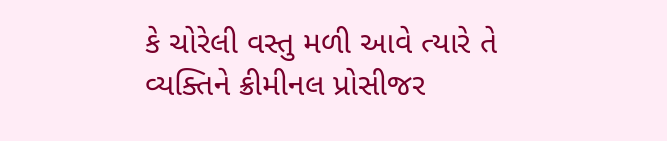કે ચોરેલી વસ્તુ મળી આવે ત્યારે તે વ્યક્તિને ક્રીમીનલ પ્રોસીજર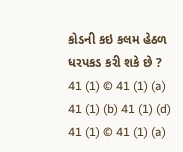કોડની કઇ કલમ હેઠળ ધરપકડ કરી શકે છે ? 41 (1) © 41 (1) (a) 41 (1) (b) 41 (1) (d) 41 (1) © 41 (1) (a)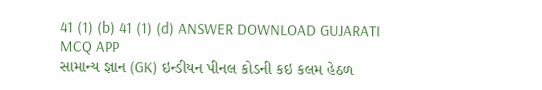41 (1) (b) 41 (1) (d) ANSWER DOWNLOAD GUJARATI MCQ APP
સામાન્ય જ્ઞાન (GK) ઇન્ડીયન પીનલ કોડની કઇ કલમ હેઠળ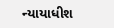ન્યાયાધીશ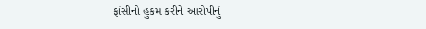ફાંસીનો હુકમ કરીને આરોપીનું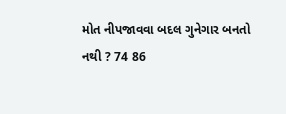મોત નીપજાવવા બદલ ગુનેગાર બનતો નથી ? 74 86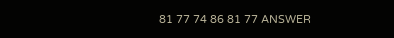81 77 74 86 81 77 ANSWER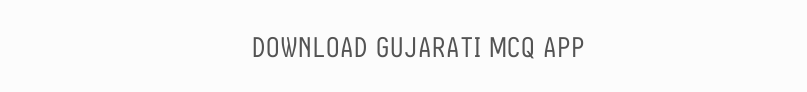DOWNLOAD GUJARATI MCQ APP